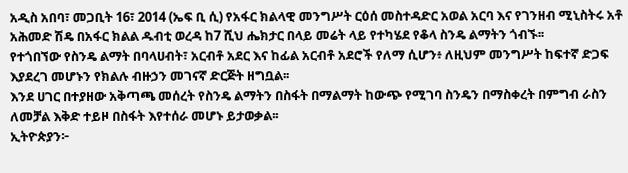አዲስ አበባ፣ መጋቢት 16፣ 2014 (ኤፍ ቢ ሲ) የአፋር ክልላዊ መንግሥት ርዕሰ መስተዳድር አወል አርባ እና የገንዘብ ሚኒስትሩ አቶ አሕመድ ሽዴ በአፋር ክልል ዱብቲ ወረዳ ከ7 ሺህ ሔክታር በላይ መሬት ላይ የተካሄደ የቆላ ስንዴ ልማትን ጎብኙ፡፡
የተጎበኘው የስንዴ ልማት በባላሀብት፣ አርብቶ አደር እና ከፊል አርብቶ አደሮች የለማ ሲሆን፥ ለዚህም መንግሥት ከፍተኛ ድጋፍ እያደረገ መሆኑን የክልሉ ብዙኃን መገናኛ ድርጅት ዘግቧል፡፡
እንደ ሀገር በተያዘው አቅጣጫ መሰረት የስንዴ ልማትን በስፋት በማልማት ከውጭ የሚገባ ስንዴን በማስቀረት በምግብ ራስን ለመቻል እቅድ ተይዞ በስፋት እየተሰራ መሆኑ ይታወቃል፡፡
ኢትዮጵያን፦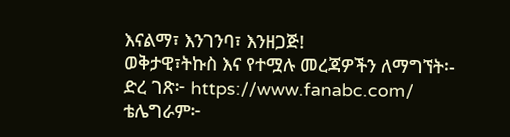እናልማ፣ እንገንባ፣ እንዘጋጅ!
ወቅታዊ፣ትኩስ እና የተሟሉ መረጃዎችን ለማግኘት፡-
ድረ ገጽ፦ https://www.fanabc.com/
ቴሌግራም፦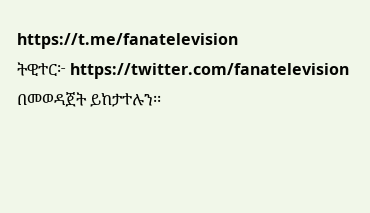https://t.me/fanatelevision
ትዊተር፦ https://twitter.com/fanatelevision በመወዳጀት ይከታተሉን፡፡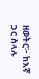ዘወትር፦ ከእኛ ጋር ስላሉ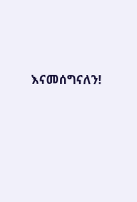እናመሰግናለን!